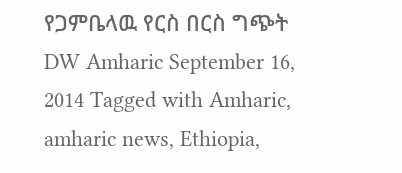የጋምቤላዉ የርስ በርስ ግጭት DW Amharic September 16, 2014 Tagged with Amharic, amharic news, Ethiopia,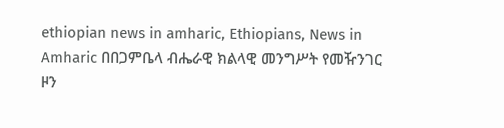ethiopian news in amharic, Ethiopians, News in Amharic በበጋምቤላ ብሔራዊ ክልላዊ መንግሥት የመዥንገር ዞን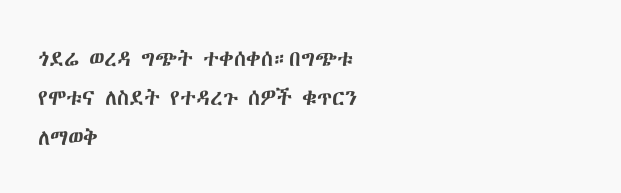ጎደሬ ወረዳ ግጭት ተቀሰቀሰ።በግጭቱ የሞቱና ለስደት የተዳረጉ ሰዎች ቁጥርን ለማወቅ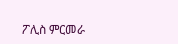ፖሊስ ምርመራ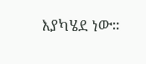እያካሄደ ነው።